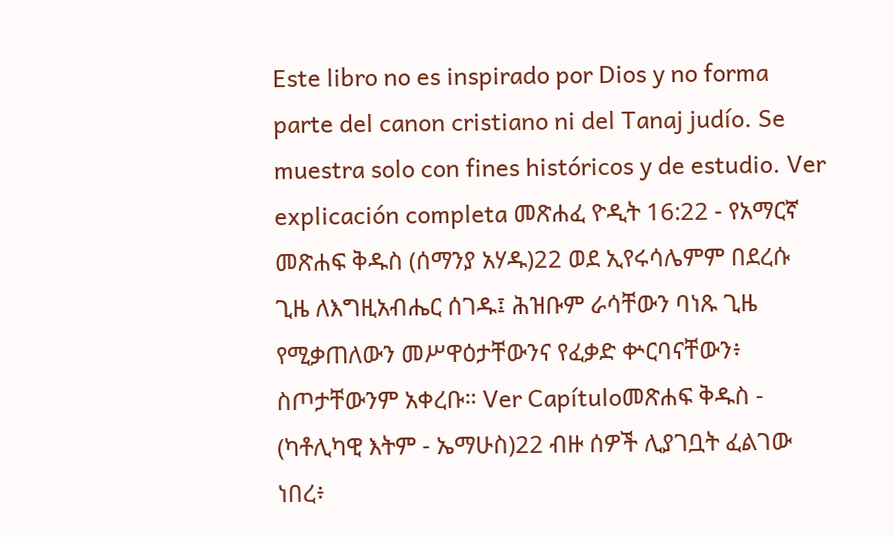Este libro no es inspirado por Dios y no forma parte del canon cristiano ni del Tanaj judío. Se muestra solo con fines históricos y de estudio. Ver explicación completa መጽሐፈ ዮዲት 16:22 - የአማርኛ መጽሐፍ ቅዱስ (ሰማንያ አሃዱ)22 ወደ ኢየሩሳሌምም በደረሱ ጊዜ ለእግዚአብሔር ሰገዱ፤ ሕዝቡም ራሳቸውን ባነጹ ጊዜ የሚቃጠለውን መሥዋዕታቸውንና የፈቃድ ቍርባናቸውን፥ ስጦታቸውንም አቀረቡ። Ver Capítuloመጽሐፍ ቅዱስ - (ካቶሊካዊ እትም - ኤማሁስ)22 ብዙ ሰዎች ሊያገቧት ፈልገው ነበረ፥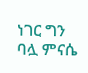ነገር ግን ባሏ ምናሴ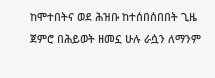ከሞተበትና ወደ ሕዝቡ ከተሰበሰበበት ጊዜ ጀምሮ በሕይወት ዘመኗ ሁሉ ራሷን ለማንም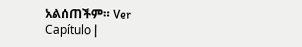አልሰጠችም። Ver Capítulo |